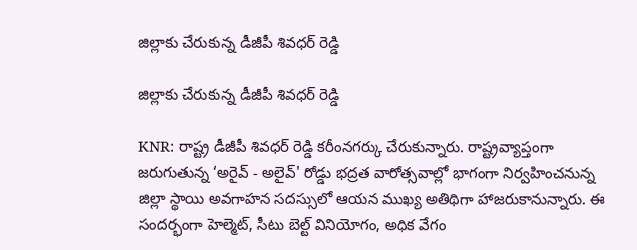జిల్లాకు చేరుకున్న డీజీపీ శివధర్ రెడ్డి

జిల్లాకు చేరుకున్న డీజీపీ శివధర్ రెడ్డి

KNR: రాష్ట్ర డీజీపీ శివధర్ రెడ్డి కరీంనగర్కు చేరుకున్నారు. రాష్ట్రవ్యాప్తంగా జరుగుతున్న ‘అరైవ్ - అలైవ్' రోడ్డు భద్రత వారోత్సవాల్లో భాగంగా నిర్వహించనున్న జిల్లా స్థాయి అవగాహన సదస్సులో ఆయన ముఖ్య అతిథిగా హాజరుకానున్నారు. ఈ సందర్భంగా హెల్మెట్, సీటు బెల్ట్ వినియోగం, అధిక వేగం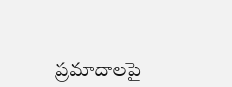ప్రమాదాలపై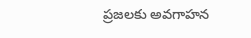ప్రజలకు అవగాహన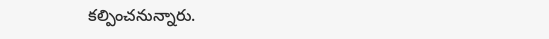కల్పించనున్నారు.